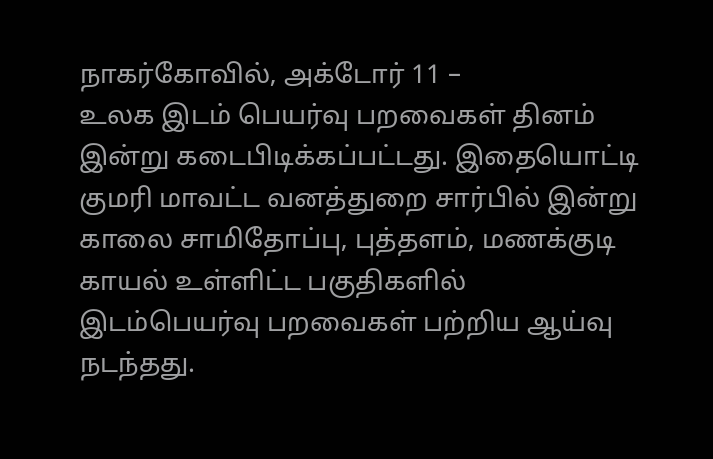நாகர்கோவில், அக்டோர் 11 –
உலக இடம் பெயர்வு பறவைகள் தினம் இன்று கடைபிடிக்கப்பட்டது. இதையொட்டி குமரி மாவட்ட வனத்துறை சார்பில் இன்று காலை சாமிதோப்பு, புத்தளம், மணக்குடி காயல் உள்ளிட்ட பகுதிகளில் இடம்பெயர்வு பறவைகள் பற்றிய ஆய்வு நடந்தது.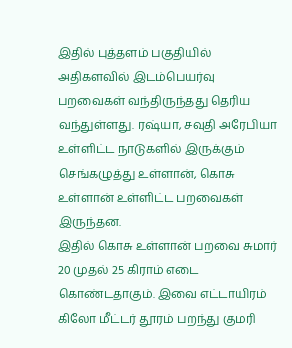இதில் புத்தளம் பகுதியில் அதிகளவில் இடம்பெயர்வு பறவைகள் வந்திருந்தது தெரிய வந்துள்ளது. ரஷ்யா, சவுதி அரேபியா உள்ளிட்ட நாடுகளில் இருக்கும் செங்கழுத்து உள்ளான், கொசு உள்ளான் உள்ளிட்ட பறவைகள் இருந்தன.
இதில் கொசு உள்ளான் பறவை சுமார் 20 முதல் 25 கிராம் எடை கொண்டதாகும். இவை எட்டாயிரம் கிலோ மீட்டர் தூரம் பறந்து குமரி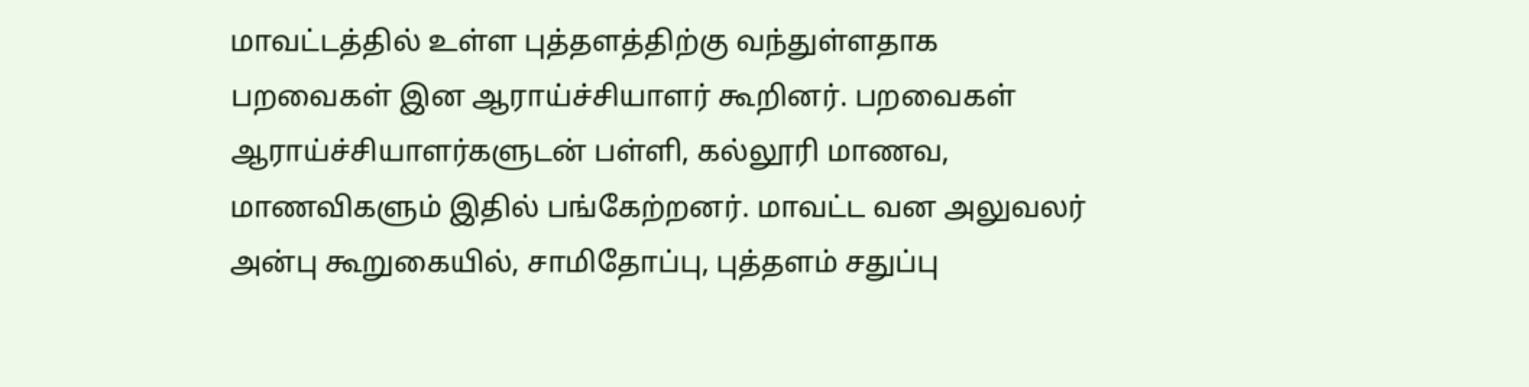மாவட்டத்தில் உள்ள புத்தளத்திற்கு வந்துள்ளதாக பறவைகள் இன ஆராய்ச்சியாளர் கூறினர். பறவைகள் ஆராய்ச்சியாளர்களுடன் பள்ளி, கல்லூரி மாணவ, மாணவிகளும் இதில் பங்கேற்றனர். மாவட்ட வன அலுவலர் அன்பு கூறுகையில், சாமிதோப்பு, புத்தளம் சதுப்பு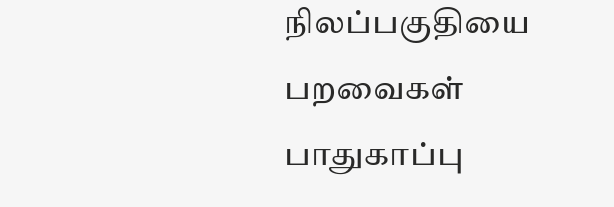நிலப்பகுதியை பறவைகள் பாதுகாப்பு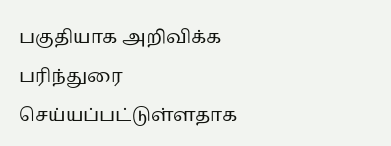பகுதியாக அறிவிக்க பரிந்துரை செய்யப்பட்டுள்ளதாக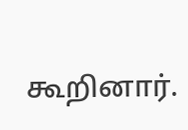கூறினார்.